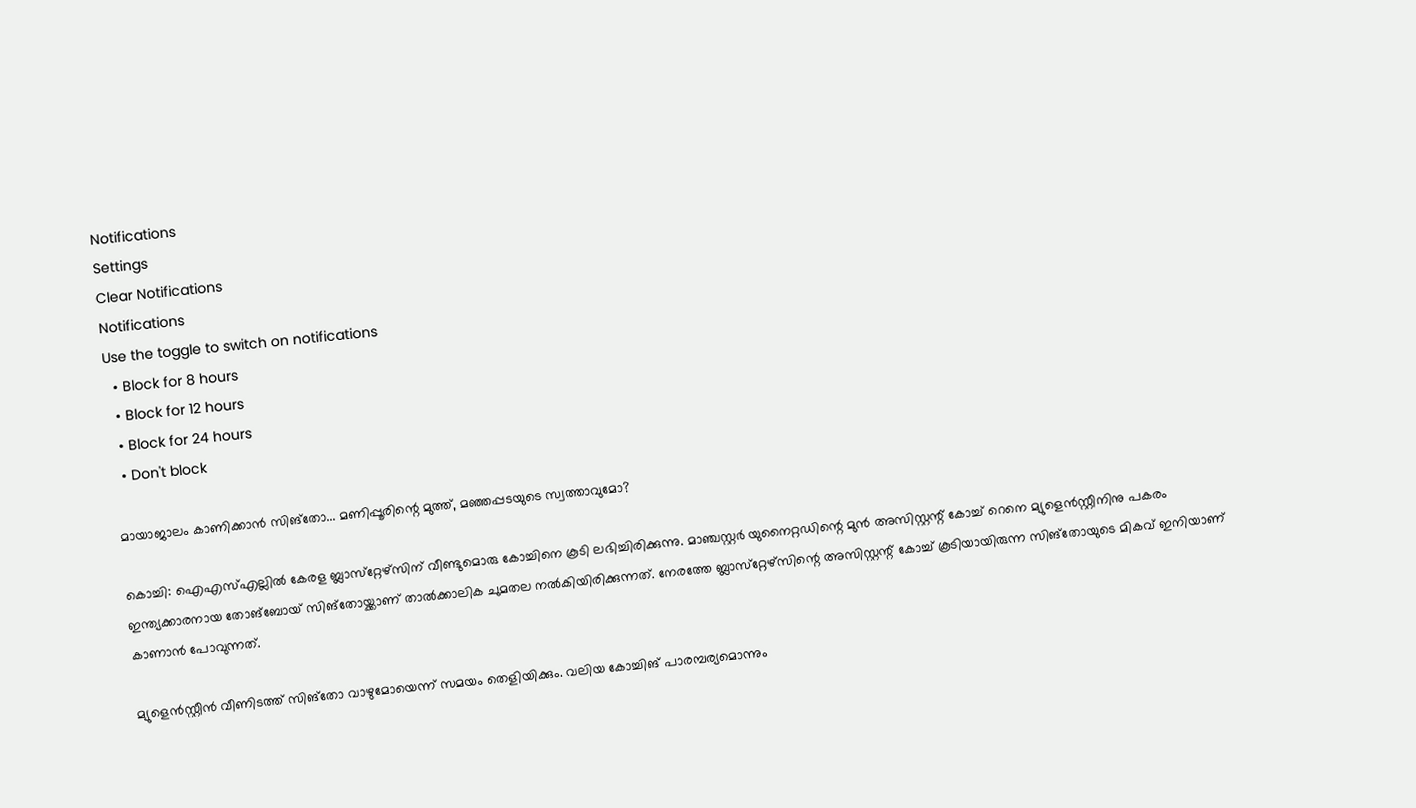Notifications
Settings
Clear Notifications
Notifications
Use the toggle to switch on notifications
  • Block for 8 hours
  • Block for 12 hours
  • Block for 24 hours
  • Don't block

മായാജാലം കാണിക്കാന്‍ സിങ്‌തോ... മണിപ്പൂരിന്റെ മുത്ത്, മഞ്ഞപ്പടയുടെ സ്വത്താവുമോ?

കൊച്ചി: ഐഎസ്എല്ലില്‍ കേരള ബ്ലാസ്‌റ്റേഴ്‌സിന് വീണ്ടുമൊരു കോച്ചിനെ കൂടി ലഭിച്ചിരിക്കുന്നു. മാഞ്ചസ്റ്റര്‍ യുനൈറ്റഡിന്റെ മുന്‍ അസിസ്റ്റന്റ് കോച്ച് റെനെ മ്യുളെന്‍സ്റ്റീനിനു പകരം ഇന്ത്യക്കാരനായ തോങ്‌ബോയ് സിങ്‌തോയ്ക്കാണ് താല്‍ക്കാലിക ചുമതല നല്‍കിയിരിക്കുന്നത്. നേരത്തേ ബ്ലാസ്‌റ്റേഴ്‌സിന്റെ അസിസ്റ്റന്റ് കോച്ച് കൂടിയായിരുന്ന സിങ്‌തോയുടെ മികവ് ഇനിയാണ് കാണാന്‍ പോവുന്നത്.

മ്യുളെന്‍സ്റ്റീന്‍ വീണിടത്ത് സിങ്‌തോ വാഴുമോയെന്ന് സമയം തെളിയിക്കും. വലിയ കോച്ചിങ് പാരമ്പര്യമൊന്നും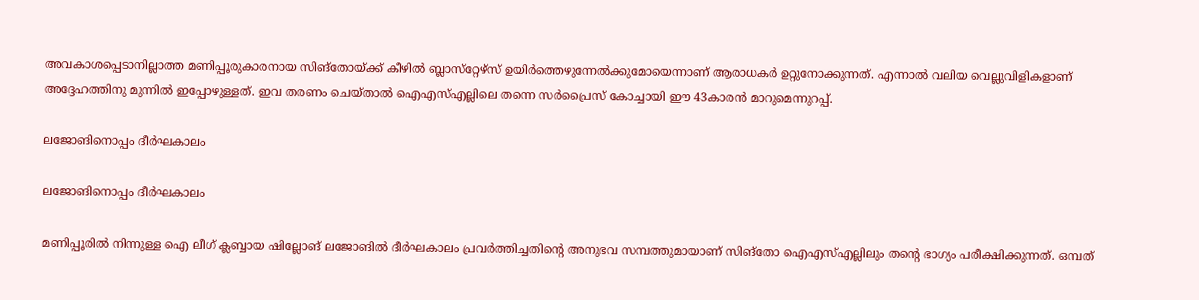അവകാശപ്പെടാനില്ലാത്ത മണിപ്പൂരുകാരനായ സിങ്‌തോയ്ക്ക് കീഴില്‍ ബ്ലാസ്‌റ്റേഴ്‌സ് ഉയിര്‍ത്തെഴുന്നേല്‍ക്കുമോയെന്നാണ് ആരാധകര്‍ ഉറ്റുനോക്കുന്നത്. എന്നാല്‍ വലിയ വെല്ലുവിളികളാണ് അദ്ദേഹത്തിനു മുന്നില്‍ ഇപ്പോഴുള്ളത്. ഇവ തരണം ചെയ്താല്‍ ഐഎസ്എല്ലിലെ തന്നെ സര്‍പ്രൈസ് കോച്ചായി ഈ 43കാരന്‍ മാറുമെന്നുറപ്പ്.

ലജോങിനൊപ്പം ദീര്‍ഘകാലം

ലജോങിനൊപ്പം ദീര്‍ഘകാലം

മണിപ്പൂരില്‍ നിന്നുള്ള ഐ ലീഗ് ക്ലബ്ബായ ഷില്ലോങ് ലജോങില്‍ ദീര്‍ഘകാലം പ്രവര്‍ത്തിച്ചതിന്റെ അനുഭവ സമ്പത്തുമായാണ് സിങ്‌തോ ഐഎസ്എല്ലിലും തന്റെ ഭാഗ്യം പരീക്ഷിക്കുന്നത്. ഒമ്പത്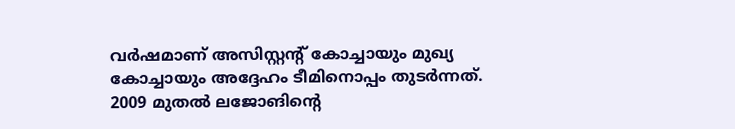വര്‍ഷമാണ് അസിസ്റ്റന്റ് കോച്ചായും മുഖ്യ കോച്ചായും അദ്ദേഹം ടീമിനൊപ്പം തുടര്‍ന്നത്.
2009 മുതല്‍ ലജോങിന്റെ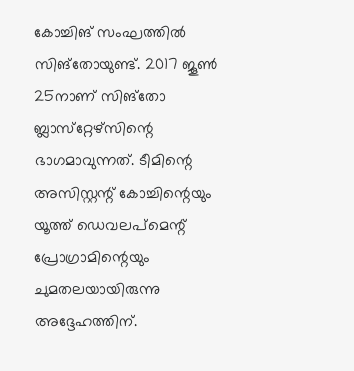കോച്ചിങ് സംഘത്തില്‍ സിങ്‌തോയുണ്ട്. 2017 ജൂണ്‍ 25നാണ് സിങ്‌തോ ബ്ലാസ്‌റ്റേഴ്‌സിന്റെ ഭാഗമാവുന്നത്. ടീമിന്റെ അസിസ്റ്റന്റ് കോച്ചിന്റെയും യൂത്ത് ഡെവലപ്‌മെന്റ് പ്രോഗ്രാമിന്റെയും ചുമതലയായിരുന്നു അദ്ദേഹത്തിന്.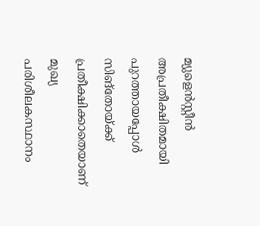മ്യുളെന്‍സ്റ്റീന്‍ അപ്രതീക്ഷിതമായി പുറത്തായപ്പോള്‍ സിങ്‌തോയ്ക്ക് പ്രതീക്ഷിക്കാതെയാണ് മുഖ്യ പരിശീലകസ്ഥാനം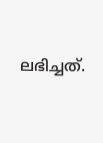ലഭിച്ചത്.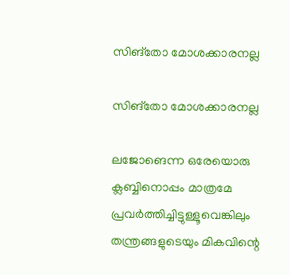സിങ്‌തോ മോശക്കാരനല്ല

സിങ്‌തോ മോശക്കാരനല്ല

ലജോങെന്ന ഒരേയൊരു ക്ലബ്ബിനൊപ്പം മാത്രമേ പ്രവര്‍ത്തിച്ചിട്ടുള്ളൂവെങ്കിലും തന്ത്രങ്ങളുടെയും മികവിന്റെ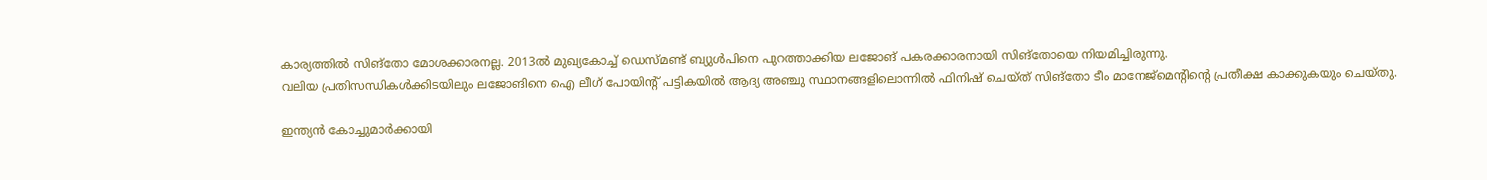കാര്യത്തില്‍ സിങ്‌തോ മോശക്കാരനല്ല. 2013ല്‍ മുഖ്യകോച്ച് ഡെസ്മണ്ട് ബ്യുള്‍പിനെ പുറത്താക്കിയ ലജോങ് പകരക്കാരനായി സിങ്‌തോയെ നിയമിച്ചിരുന്നു.
വലിയ പ്രതിസന്ധികള്‍ക്കിടയിലും ലജോങിനെ ഐ ലീഗ് പോയിന്റ് പട്ടികയില്‍ ആദ്യ അഞ്ചു സ്ഥാനങ്ങളിലൊന്നില്‍ ഫിനിഷ് ചെയ്ത് സിങ്‌തോ ടീം മാനേജ്‌മെന്റിന്റെ പ്രതീക്ഷ കാക്കുകയും ചെയ്തു.

ഇന്ത്യന്‍ കോച്ചുമാര്‍ക്കായി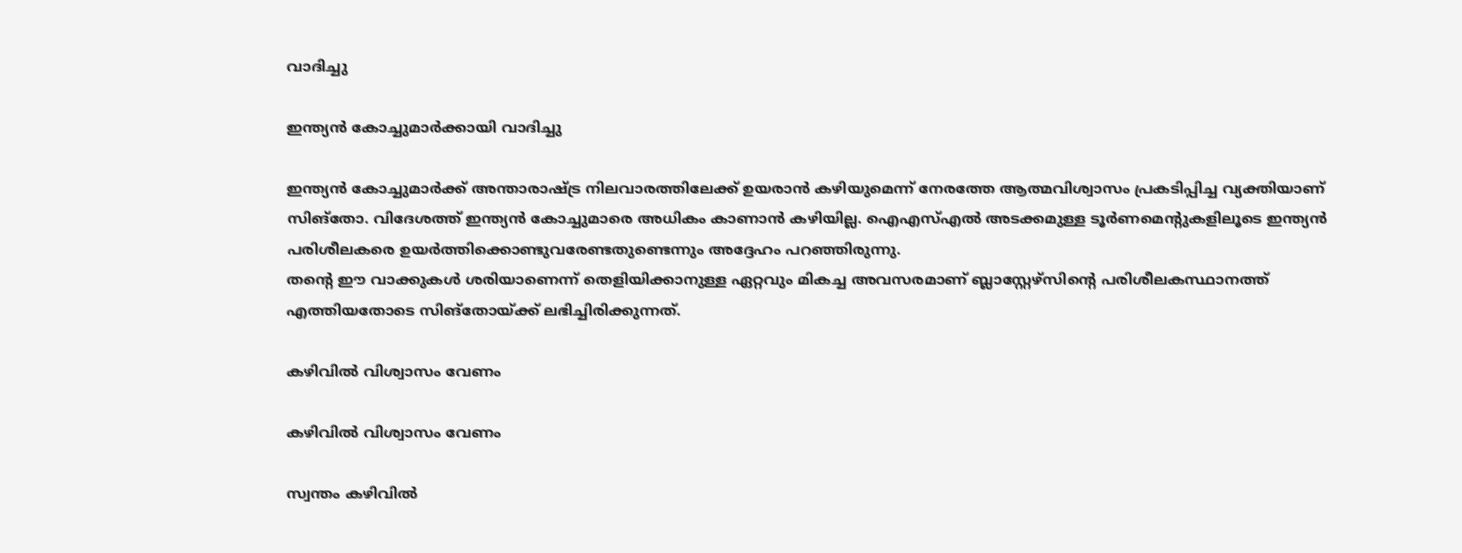വാദിച്ചു

ഇന്ത്യന്‍ കോച്ചുമാര്‍ക്കായി വാദിച്ചു

ഇന്ത്യന്‍ കോച്ചുമാര്‍ക്ക് അന്താരാഷ്ട്ര നിലവാരത്തിലേക്ക് ഉയരാന്‍ കഴിയുമെന്ന് നേരത്തേ ആത്മവിശ്വാസം പ്രകടിപ്പിച്ച വ്യക്തിയാണ് സിങ്‌തോ. വിദേശത്ത് ഇന്ത്യന്‍ കോച്ചുമാരെ അധികം കാണാന്‍ കഴിയില്ല. ഐഎസ്എല്‍ അടക്കമുള്ള ടൂര്‍ണമെന്റുകളിലൂടെ ഇന്ത്യന്‍ പരിശീലകരെ ഉയര്‍ത്തിക്കൊണ്ടുവരേണ്ടതുണ്ടെന്നും അദ്ദേഹം പറഞ്ഞിരുന്നു.
തന്റെ ഈ വാക്കുകള്‍ ശരിയാണെന്ന് തെളിയിക്കാനുള്ള ഏറ്റവും മികച്ച അവസരമാണ് ബ്ലാസ്റ്റേഴ്‌സിന്റെ പരിശീലകസ്ഥാനത്ത് എത്തിയതോടെ സിങ്‌തോയ്ക്ക് ലഭിച്ചിരിക്കുന്നത്.

കഴിവില്‍ വിശ്വാസം വേണം

കഴിവില്‍ വിശ്വാസം വേണം

സ്വന്തം കഴിവില്‍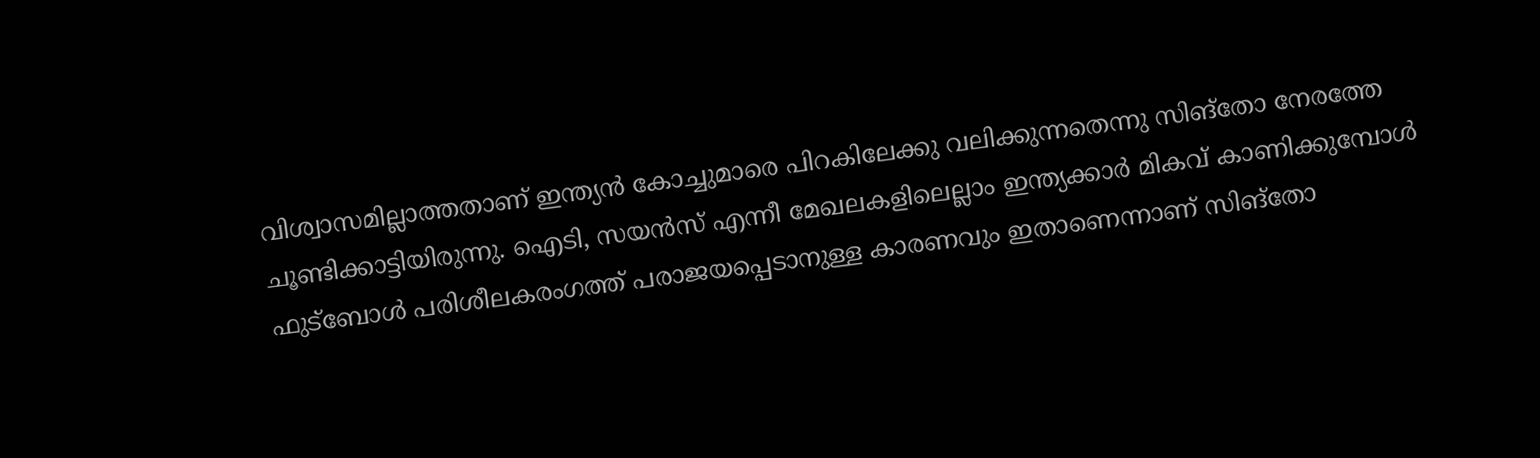വിശ്വാസമില്ലാത്തതാണ് ഇന്ത്യന്‍ കോച്ചുമാരെ പിറകിലേക്കു വലിക്കുന്നതെന്നു സിങ്‌തോ നേരത്തേ ചൂണ്ടിക്കാട്ടിയിരുന്നു. ഐടി, സയന്‍സ് എന്നീ മേഖലകളിലെല്ലാം ഇന്ത്യക്കാര്‍ മികവ് കാണിക്കുമ്പോള്‍ ഫുട്‌ബോള്‍ പരിശീലകരംഗത്ത് പരാജയപ്പെടാനുള്ള കാരണവും ഇതാണെന്നാണ് സിങ്‌തോ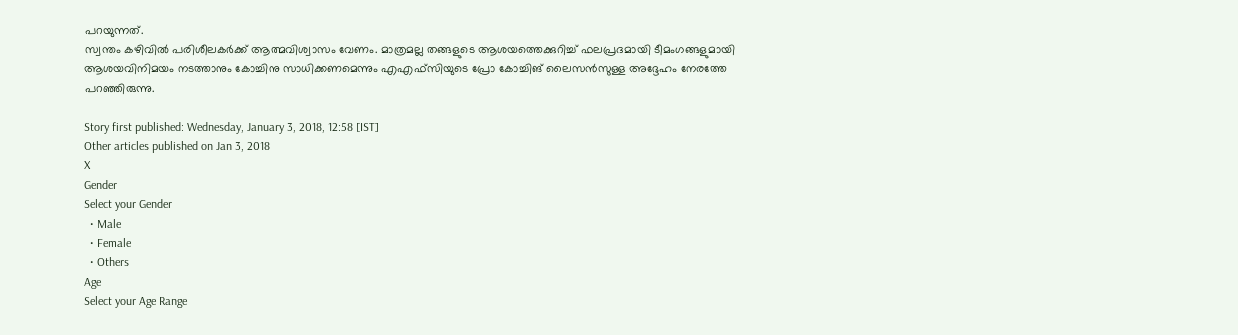പറയുന്നത്.
സ്വന്തം കഴിവില്‍ പരിശീലകര്‍ക്ക് ആത്മവിശ്വാസം വേണം. മാത്രമല്ല തങ്ങളുടെ ആശയത്തെക്കുറിച്ച് ഫലപ്രദമായി ടീമംഗങ്ങളുമായി ആശയവിനിമയം നടത്താനും കോച്ചിനു സാധിക്കണമെന്നും എഎഫ്‌സിയുടെ പ്രോ കോച്ചിങ് ലൈസന്‍സുള്ള അദ്ദേഹം നേരത്തേ പറഞ്ഞിരുന്നു.

Story first published: Wednesday, January 3, 2018, 12:58 [IST]
Other articles published on Jan 3, 2018
X
Gender
Select your Gender
  • Male
  • Female
  • Others
Age
Select your Age Range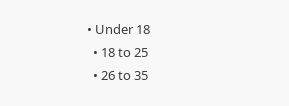• Under 18
  • 18 to 25
  • 26 to 35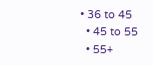• 36 to 45
  • 45 to 55
  • 55+